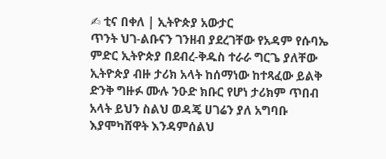✍ ቲና በቀለ | ኢትዮጵያ አውታር
ጥንት ህገ-ልቡናን ገንዘብ ያደረገቸው የአዳም የሱባኤ ምድር ኢትዮጵያ በደብረ-ቅዱስ ተራራ ግርጌ ያለቸው ኢትዮጵያ ብዙ ታሪክ አላት ከሰማነው ከተጻፈው ይልቅ ድንቅ ግዙፉ ሙሉ ንዑድ ክቡር የሆነ ታሪክም ጥበብ አላት ይህን ስልህ ወዳጄ ሀገሬን ያለ አግባቡ እያሞካሸዋት እንዳምሰልህ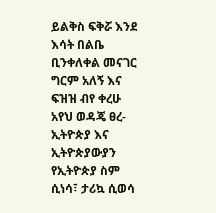ይልቅስ ፍቅሯ እንደ እሳት በልቤ ቢንቀለቀል መናገር ግርም አለኝ እና ፍዝዝ ብየ ቀረሁ አየህ ወዳጄ ፀረ-ኢትዮጵያ እና ኢትዮጵያውያን የኢትዮጵያ ስም ሲነሳ፣ ታሪኳ ሲወሳ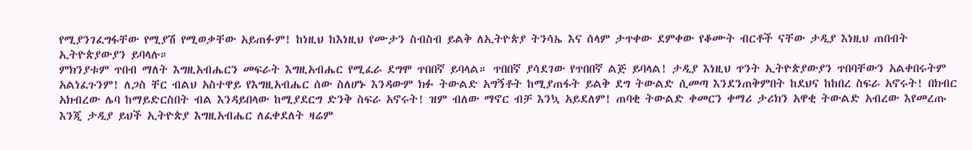የሚያንገፈግፋቸው የሚያሽ የሚወቃቸው አይጠፉም! ከነዚህ ከእነዚህ የሙታን ስብስብ ይልቅ ለኢትዮጵያ ትንሳኤ እና ሰላም ታጥቀው ደምቀው የቆሙት ብርቶች ናቸው ታዲያ እነዚህ ጠበብት ኢትዮጵያውያን ይባላሉ።
ምክንያቱም ጥበብ ማለት እግዚአብሔርን መፍራት እግዚአብሔር የሚፈራ ደግሞ ጥበበኛ ይባላል። ጥበበኛ ያሳደገው የጥበበኛ ልጅ ይባላል! ታዲያ እነዚህ ጥንት ኢትዮጵያውያን ጥበባቸውን አልቀበሩትም አልነፈጉንም! ለጋስ ቸር ብልህ አስተዋይ የእግዚአብሔር ሰው ስለሆኑ እንዳውም ክፉ ትውልድ አግኝቶት ከሚያጠፋት ይልቅ ደግ ትውልድ ሲመጣ እንደንጠቅምበት ከደህና ከከበረ ስፍራ አኖሩት! በክብር አክብረው ሌባ ከማይድርስበት ብል እንዳይበላው ከሚያደርግ ድንቅ ስፍራ አኖሩት! ዝም ብለው ማኖር ብቻ እንኳ አይደለም! ጠባቂ ትውልድ ቀመርን ቀማሪ ታሪክን አዋቂ ትውልድ አብረው እየመረጡ እንጂ ታዲያ ይህች ኢትዮጵያ እግዚአብሔር ለፈቀደለት ዛሬም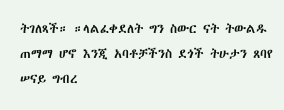ትገለጻች። ።ላልፈቀደለት ግን ስውር ናት ትውልዱ ጠማማ ሆኖ እንጂ አባቶቻችንስ ደጎች ትሁታን ጸባየ ሠናይ ግብረ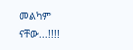መልካም ናቸው...!!!!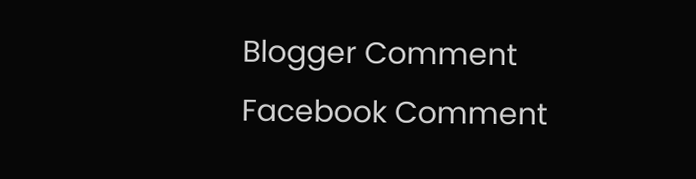Blogger Comment
Facebook Comment